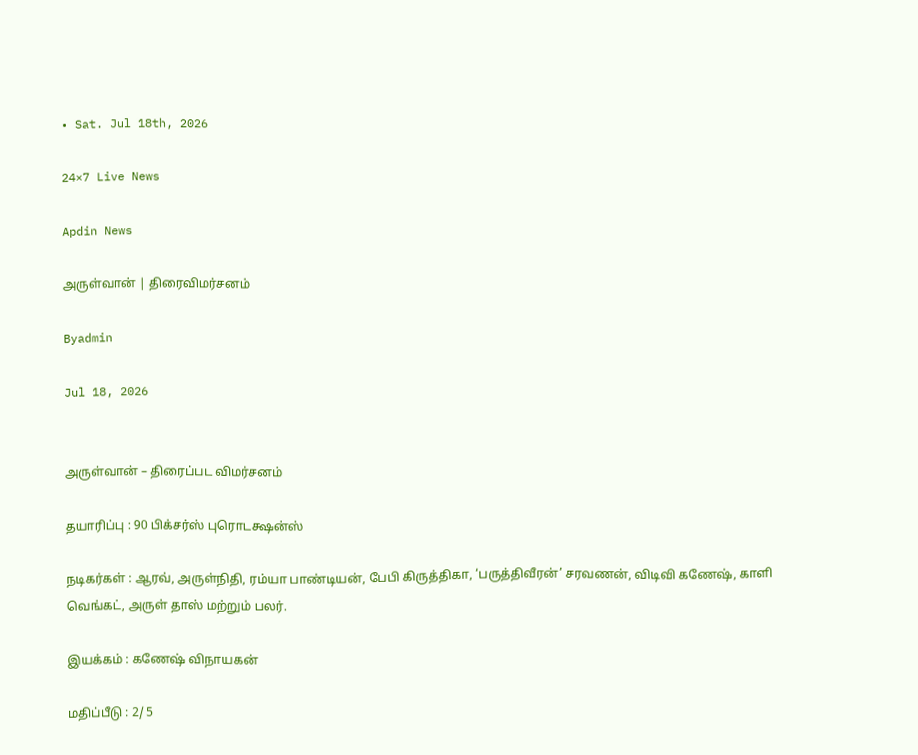• Sat. Jul 18th, 2026

24×7 Live News

Apdin News

அருள்வான் | திரைவிமர்சனம்

Byadmin

Jul 18, 2026


அருள்வான் – திரைப்பட விமர்சனம்

தயாரிப்பு : 90 பிக்சர்ஸ் புரொடக்ஷன்ஸ்

நடிகர்கள் : ஆரவ், அருள்நிதி, ரம்யா பாண்டியன், பேபி கிருத்திகா, ‘பருத்திவீரன்’ சரவணன், விடிவி கணேஷ், காளி வெங்கட், அருள் தாஸ் மற்றும் பலர்.

இயக்கம் : கணேஷ் விநாயகன்

மதிப்பீடு : 2/ 5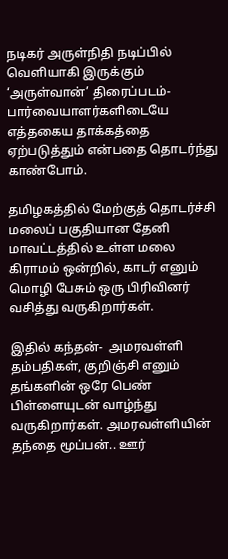நடிகர் அருள்நிதி நடிப்பில் வெளியாகி இருக்கும் ‘அருள்வான்’ திரைப்படம்-  பார்வையாளர்களிடையே எத்தகைய தாக்கத்தை ஏற்படுத்தும் என்பதை தொடர்ந்து காண்போம்.

தமிழகத்தில் மேற்குத் தொடர்ச்சி மலைப் பகுதியான தேனி மாவட்டத்தில் உள்ள மலை கிராமம் ஒன்றில், காடர் எனும் மொழி பேசும் ஒரு பிரிவினர் வசித்து வருகிறார்கள்.

இதில் கந்தன்-  அமரவள்ளி தம்பதிகள், குறிஞ்சி எனும் தங்களின் ஒரே பெண் பிள்ளையுடன் வாழ்ந்து வருகிறார்கள். அமரவள்ளியின் தந்தை மூப்பன்.. ஊர்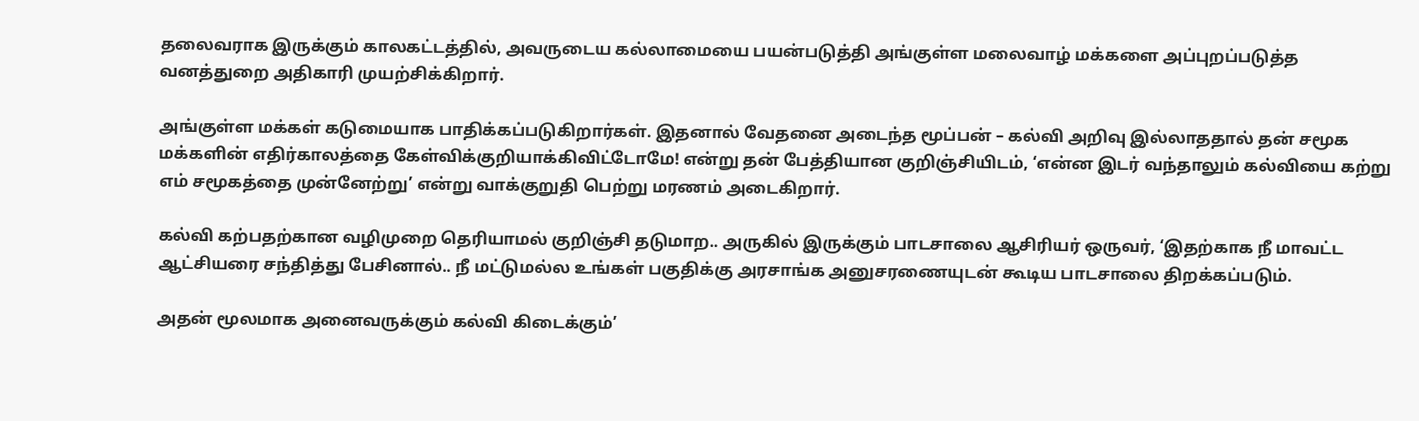தலைவராக இருக்கும் காலகட்டத்தில், அவருடைய கல்லாமையை பயன்படுத்தி அங்குள்ள மலைவாழ் மக்களை அப்புறப்படுத்த  வனத்துறை அதிகாரி முயற்சிக்கிறார்.

அங்குள்ள மக்கள் கடுமையாக பாதிக்கப்படுகிறார்கள். இதனால் வேதனை அடைந்த மூப்பன் – கல்வி அறிவு இல்லாததால் தன் சமூக மக்களின் எதிர்காலத்தை கேள்விக்குறியாக்கிவிட்டோமே! என்று தன் பேத்தியான குறிஞ்சியிடம், ‘என்ன இடர் வந்தாலும் கல்வியை கற்று எம் சமூகத்தை முன்னேற்று’ என்று வாக்குறுதி பெற்று மரணம் அடைகிறார்.

கல்வி கற்பதற்கான வழிமுறை தெரியாமல் குறிஞ்சி தடுமாற.. அருகில் இருக்கும் பாடசாலை ஆசிரியர் ஒருவர், ‘இதற்காக நீ மாவட்ட ஆட்சியரை சந்தித்து பேசினால்.. நீ மட்டுமல்ல உங்கள் பகுதிக்கு அரசாங்க அனுசரணையுடன் கூடிய பாடசாலை திறக்கப்படும்.

அதன் மூலமாக அனைவருக்கும் கல்வி கிடைக்கும்’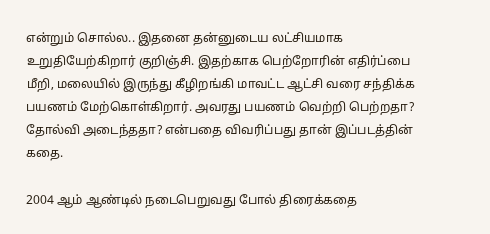என்றும் சொல்ல.. இதனை தன்னுடைய லட்சியமாக உறுதியேற்கிறார் குறிஞ்சி. இதற்காக பெற்றோரின் எதிர்ப்பை மீறி, மலையில் இருந்து கீழிறங்கி மாவட்ட ஆட்சி வரை சந்திக்க பயணம் மேற்கொள்கிறார். அவரது பயணம் வெற்றி பெற்றதா? தோல்வி அடைந்ததா? என்பதை விவரிப்பது தான் இப்படத்தின் கதை.

2004 ஆம் ஆண்டில் நடைபெறுவது போல் திரைக்கதை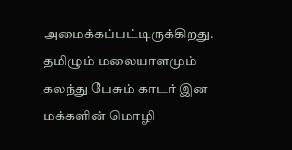அமைக்கப்பட்டிருக்கிறது. தமிழும் மலையாளமும் கலந்து பேசும் காடர் இன மக்களின் மொழி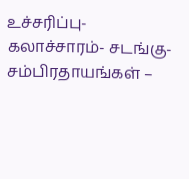உச்சரிப்பு- கலாச்சாரம்- சடங்கு- சம்பிரதாயங்கள் –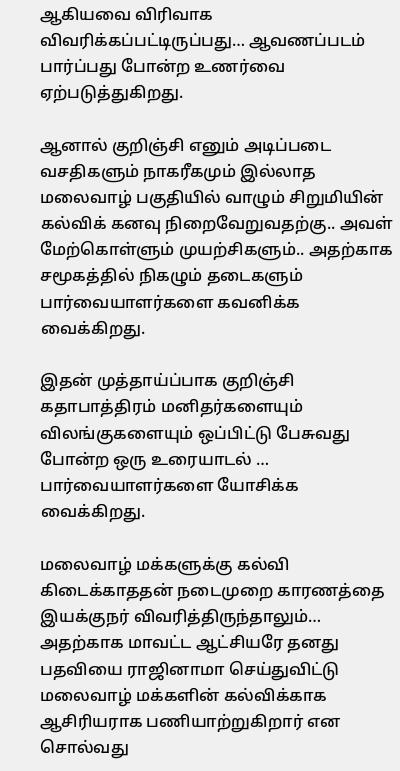ஆகியவை விரிவாக விவரிக்கப்பட்டிருப்பது… ஆவணப்படம் பார்ப்பது போன்ற உணர்வை ஏற்படுத்துகிறது.

ஆனால் குறிஞ்சி எனும் அடிப்படை வசதிகளும் நாகரீகமும் இல்லாத மலைவாழ் பகுதியில் வாழும் சிறுமியின் கல்விக் கனவு நிறைவேறுவதற்கு.. அவள் மேற்கொள்ளும் முயற்சிகளும்.. அதற்காக சமூகத்தில் நிகழும் தடைகளும் பார்வையாளர்களை கவனிக்க வைக்கிறது.

இதன் முத்தாய்ப்பாக குறிஞ்சி கதாபாத்திரம் மனிதர்களையும் விலங்குகளையும் ஒப்பிட்டு பேசுவது போன்ற ஒரு உரையாடல் … பார்வையாளர்களை யோசிக்க வைக்கிறது.

மலைவாழ் மக்களுக்கு கல்வி கிடைக்காததன் நடைமுறை காரணத்தை இயக்குநர் விவரித்திருந்தாலும்… அதற்காக மாவட்ட ஆட்சியரே தனது பதவியை ராஜினாமா செய்துவிட்டு மலைவாழ் மக்களின் கல்விக்காக ஆசிரியராக பணியாற்றுகிறார் என சொல்வது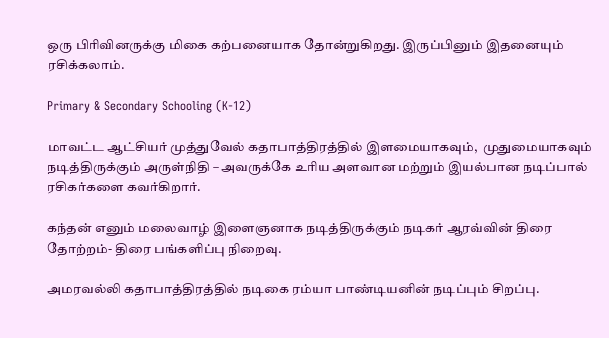ஒரு பிரிவினருக்கு மிகை கற்பனையாக தோன்றுகிறது. இருப்பினும் இதனையும் ரசிக்கலாம்.

Primary & Secondary Schooling (K-12)

மாவட்ட ஆட்சியர் முத்துவேல் கதாபாத்திரத்தில் இளமையாகவும்,  முதுமையாகவும் நடித்திருக்கும் அருள்நிதி – அவருக்கே உரிய அளவான மற்றும் இயல்பான நடிப்பால் ரசிகர்களை கவர்கிறார்.

கந்தன் எனும் மலைவாழ் இளைஞனாக நடித்திருக்கும் நடிகர் ஆரவ்வின் திரை தோற்றம்- திரை பங்களிப்பு நிறைவு.

அமரவல்லி கதாபாத்திரத்தில் நடிகை ரம்யா பாண்டியனின் நடிப்பும் சிறப்பு.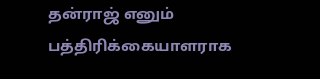தன்ராஜ் எனும் பத்திரிக்கையாளராக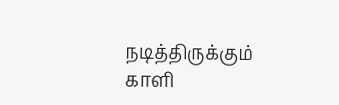நடித்திருக்கும் காளி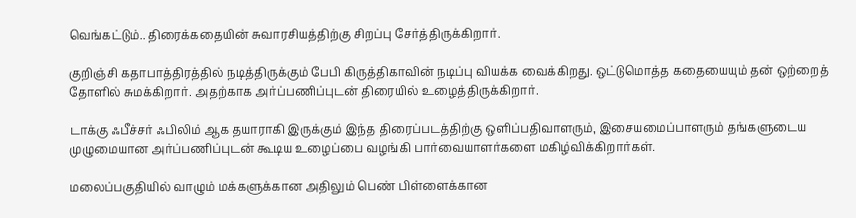வெங்கட்டும்.. திரைக்கதையின் சுவாரசியத்திற்கு சிறப்பு சேர்த்திருக்கிறார்.

குறிஞ்சி கதாபாத்திரத்தில் நடித்திருக்கும் பேபி கிருத்திகாவின் நடிப்பு வியக்க வைக்கிறது. ஒட்டுமொத்த கதையையும் தன் ஒற்றைத் தோளில் சுமக்கிறார். அதற்காக அர்ப்பணிப்புடன் திரையில் உழைத்திருக்கிறார்.

டாக்கு ஃபீச்சர் ஃபிலிம் ஆக தயாராகி இருக்கும் இந்த திரைப்படத்திற்கு ஒளிப்பதிவாளரும், இசையமைப்பாளரும் தங்களுடைய முழுமையான அர்ப்பணிப்புடன் கூடிய உழைப்பை வழங்கி பார்வையாளர்களை மகிழ்விக்கிறார்கள்.

மலைப்பகுதியில் வாழும் மக்களுக்கான அதிலும் பெண் பிள்ளைக்கான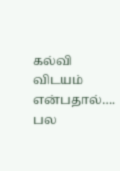கல்வி  விடயம் என்பதால்…. பல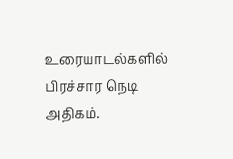உரையாடல்களில் பிரச்சார நெடி அதிகம்.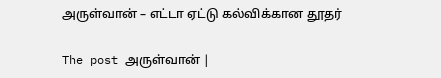அருள்வான் – எட்டா ஏட்டு கல்விக்கான தூதர்

The post அருள்வான் |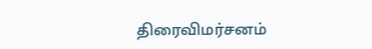திரைவிமர்சனம்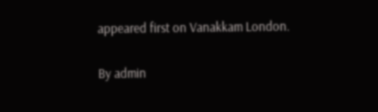appeared first on Vanakkam London.

By admin